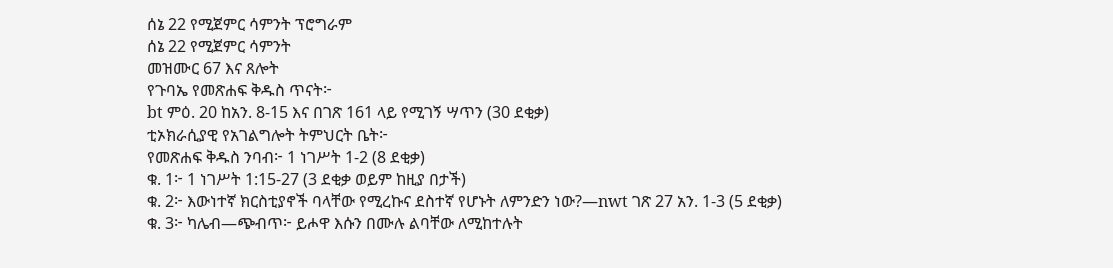ሰኔ 22 የሚጀምር ሳምንት ፕሮግራም
ሰኔ 22 የሚጀምር ሳምንት
መዝሙር 67 እና ጸሎት
የጉባኤ የመጽሐፍ ቅዱስ ጥናት፦
bt ምዕ. 20 ከአን. 8-15 እና በገጽ 161 ላይ የሚገኝ ሣጥን (30 ደቂቃ)
ቲኦክራሲያዊ የአገልግሎት ትምህርት ቤት፦
የመጽሐፍ ቅዱስ ንባብ፦ 1 ነገሥት 1-2 (8 ደቂቃ)
ቁ. 1፦ 1 ነገሥት 1:15-27 (3 ደቂቃ ወይም ከዚያ በታች)
ቁ. 2፦ እውነተኛ ክርስቲያኖች ባላቸው የሚረኩና ደስተኛ የሆኑት ለምንድን ነው?—nwt ገጽ 27 አን. 1-3 (5 ደቂቃ)
ቁ. 3፦ ካሌብ—ጭብጥ፦ ይሖዋ እሱን በሙሉ ልባቸው ለሚከተሉት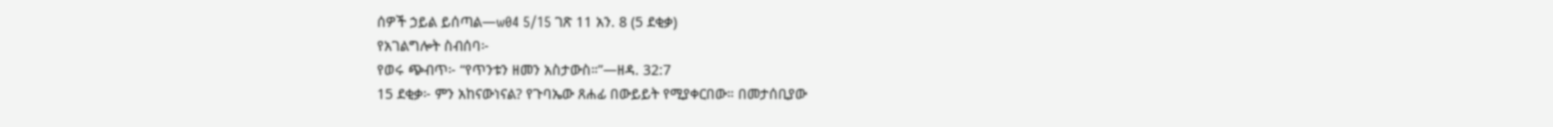ሰዎች ኃይል ይሰጣል—w04 5/15 ገጽ 11 አን. 8 (5 ደቂቃ)
የአገልግሎት ስብሰባ፦
የወሩ ጭብጥ፦ “የጥንቱን ዘመን አስታውስ።”—ዘዳ. 32:7
15 ደቂቃ፦ ምን አከናውነናል? የጉባኤው ጸሐፊ በውይይት የሚያቀርበው። በመታሰቢያው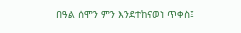በዓል ሰሞን ምን እንደተከናወነ ጥቀስ፤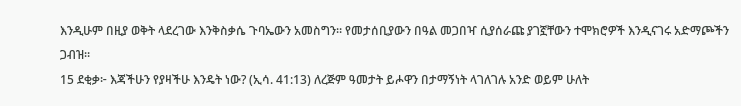እንዲሁም በዚያ ወቅት ላደረገው እንቅስቃሴ ጉባኤውን አመስግን። የመታሰቢያውን በዓል መጋበዣ ሲያሰራጩ ያገኟቸውን ተሞክሮዎች እንዲናገሩ አድማጮችን ጋብዝ።
15 ደቂቃ፦ እጃችሁን የያዛችሁ እንዴት ነው? (ኢሳ. 41:13) ለረጅም ዓመታት ይሖዋን በታማኝነት ላገለገሉ አንድ ወይም ሁለት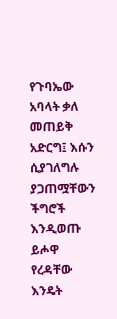የጉባኤው አባላት ቃለ መጠይቅ አድርግ፤ እሱን ሲያገለግሉ ያጋጠሟቸውን ችግሮች እንዲወጡ ይሖዋ የረዳቸው እንዴት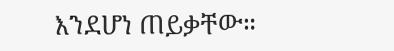እንደሆነ ጠይቃቸው።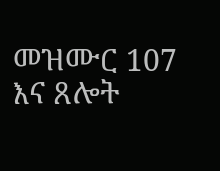መዝሙር 107 እና ጸሎት